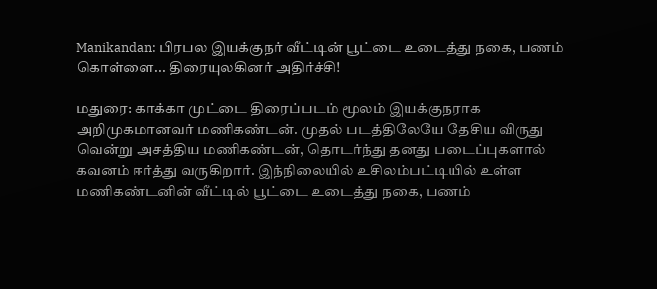Manikandan: பிரபல இயக்குநர் வீட்டின் பூட்டை உடைத்து நகை, பணம் கொள்ளை... திரையுலகினர் அதிர்ச்சி!

மதுரை: காக்கா முட்டை திரைப்படம் மூலம் இயக்குநராக அறிமுகமானவர் மணிகண்டன். முதல் படத்திலேயே தேசிய விருது வென்று அசத்திய மணிகண்டன், தொடர்ந்து தனது படைப்புகளால் கவனம் ஈர்த்து வருகிறார். இந்நிலையில் உசிலம்பட்டியில் உள்ள மணிகண்டனின் வீட்டில் பூட்டை உடைத்து நகை, பணம்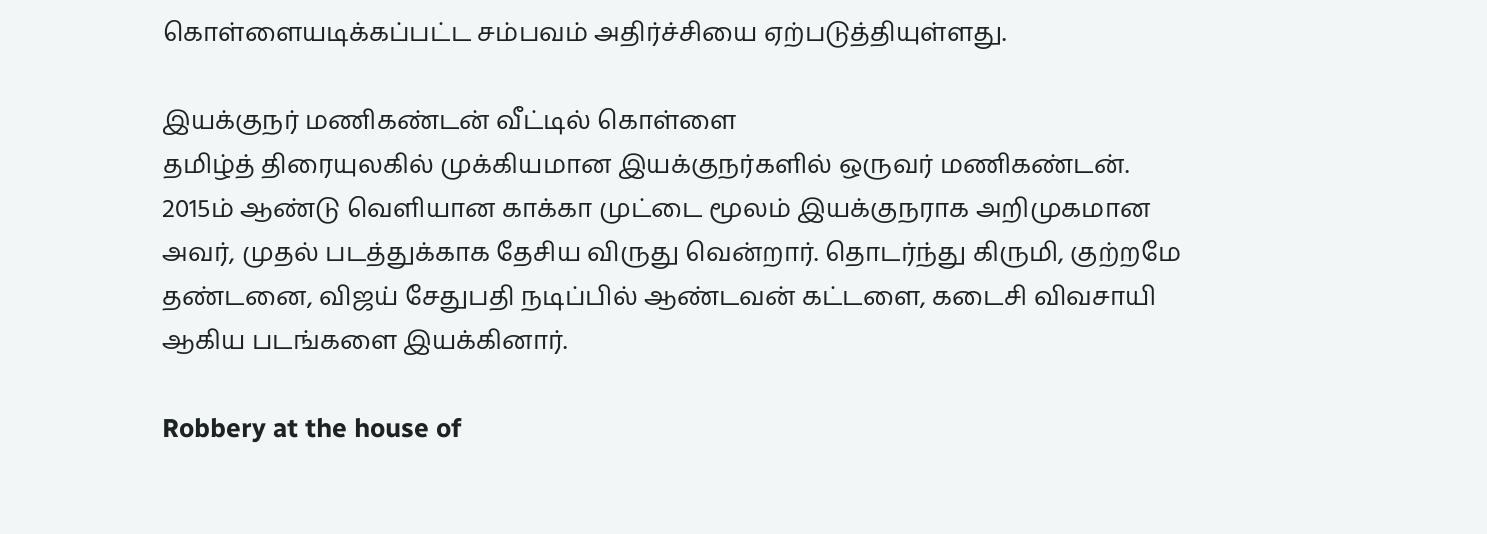கொள்ளையடிக்கப்பட்ட சம்பவம் அதிர்ச்சியை ஏற்படுத்தியுள்ளது.

இயக்குநர் மணிகண்டன் வீட்டில் கொள்ளை
தமிழ்த் திரையுலகில் முக்கியமான இயக்குநர்களில் ஒருவர் மணிகண்டன். 2015ம் ஆண்டு வெளியான காக்கா முட்டை மூலம் இயக்குநராக அறிமுகமான அவர், முதல் படத்துக்காக தேசிய விருது வென்றார். தொடர்ந்து கிருமி, குற்றமே தண்டனை, விஜய் சேதுபதி நடிப்பில் ஆண்டவன் கட்டளை, கடைசி விவசாயி ஆகிய படங்களை இயக்கினார்.

Robbery at the house of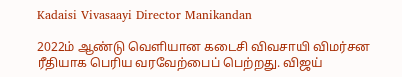Kadaisi Vivasaayi Director Manikandan

2022ம் ஆண்டு வெளியான கடைசி விவசாயி விமர்சன ரீதியாக பெரிய வரவேற்பைப் பெற்றது. விஜய்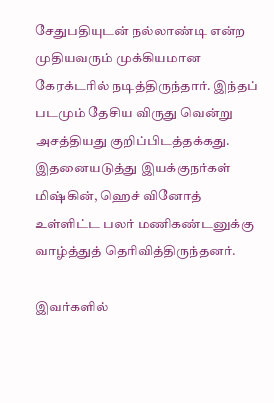சேதுபதியுடன் நல்லாண்டி என்ற முதியவரும் முக்கியமான கேரக்டரில் நடித்திருந்தார். இந்தப் படமும் தேசிய விருது வென்று அசத்தியது குறிப்பிடத்தக்கது. இதனையடுத்து இயக்குநர்கள் மிஷ்கின், ஹெச் வினோத் உள்ளிட்ட பலர் மணிகண்டனுக்கு வாழ்த்துத் தெரிவித்திருந்தனர்.

இவர்களில்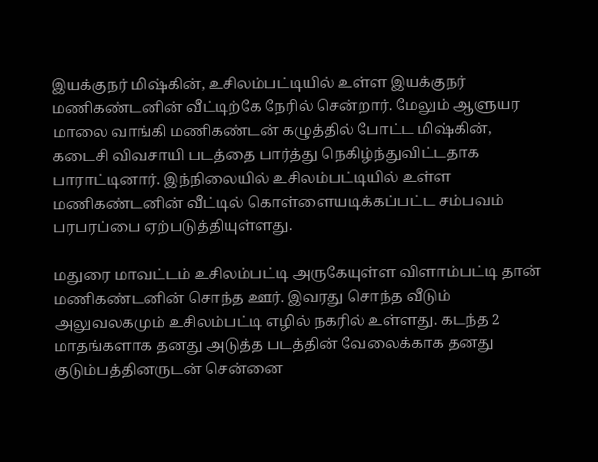இயக்குநர் மிஷ்கின், உசிலம்பட்டியில் உள்ள இயக்குநர் மணிகண்டனின் வீட்டிற்கே நேரில் சென்றார். மேலும் ஆளுயர மாலை வாங்கி மணிகண்டன் கழுத்தில் போட்ட மிஷ்கின், கடைசி விவசாயி படத்தை பார்த்து நெகிழ்ந்துவிட்டதாக பாராட்டினார். இந்நிலையில் உசிலம்பட்டியில் உள்ள மணிகண்டனின் வீட்டில் கொள்ளையடிக்கப்பட்ட சம்பவம் பரபரப்பை ஏற்படுத்தியுள்ளது.

மதுரை மாவட்டம் உசிலம்பட்டி அருகேயுள்ள விளாம்பட்டி தான் மணிகண்டனின் சொந்த ஊர். இவரது சொந்த வீடும் அலுவலகமும் உசிலம்பட்டி எழில் நகரில் உள்ளது. கடந்த 2 மாதங்களாக தனது அடுத்த படத்தின் வேலைக்காக தனது குடும்பத்தினருடன் சென்னை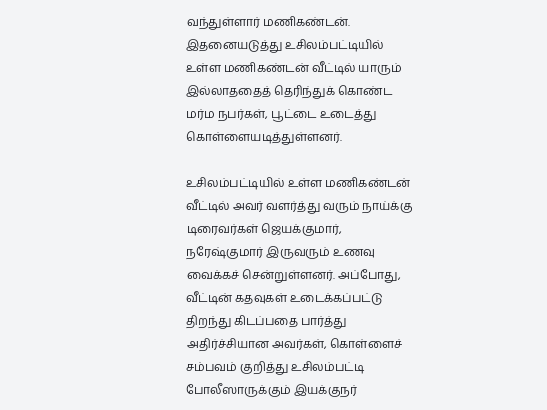வந்துள்ளார் மணிகண்டன். இதனையடுத்து உசிலம்பட்டியில் உள்ள மணிகண்டன் வீட்டில் யாரும் இல்லாததைத் தெரிந்துக் கொண்ட மர்ம நபர்கள், பூட்டை உடைத்து கொள்ளையடித்துள்ளனர்.

உசிலம்பட்டியில் உள்ள மணிகண்டன் வீட்டில் அவர் வளர்த்து வரும் நாய்க்கு டிரைவர்கள் ஜெயக்குமார், நரேஷ்குமார் இருவரும் உணவு வைக்கச் சென்றுள்ளனர். அப்போது, வீட்டின் கதவுகள் உடைக்கப்பட்டு திறந்து கிடப்பதை பார்த்து அதிர்ச்சியான அவர்கள், கொள்ளைச் சம்பவம் குறித்து உசிலம்பட்டி போலீஸாருக்கும் இயக்குநர்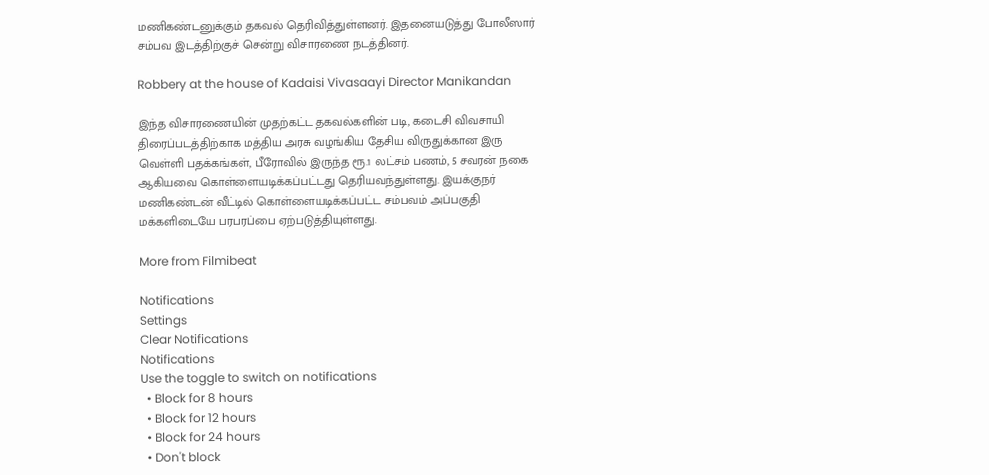மணிகண்டனுக்கும் தகவல் தெரிவித்துள்ளனர். இதனையடுத்து போலீஸார் சம்பவ இடத்திற்குச் சென்று விசாரணை நடத்தினர்.

Robbery at the house of Kadaisi Vivasaayi Director Manikandan

இந்த விசாரணையின் முதற்கட்ட தகவல்களின் படி, கடைசி விவசாயி திரைப்படத்திற்காக மத்திய அரசு வழங்கிய தேசிய விருதுக்கான இரு வெள்ளி பதக்கங்கள், பீரோவில் இருந்த ரூ.1 லட்சம் பணம், 5 சவரன் நகை ஆகியவை கொள்ளையடிக்கப்பட்டது தெரியவந்துள்ளது. இயக்குநர் மணிகண்டன் வீட்டில் கொள்ளையடிக்கப்பட்ட சம்பவம் அப்பகுதி மக்களிடையே பரபரப்பை ஏற்படுத்தியுள்ளது.

More from Filmibeat

Notifications
Settings
Clear Notifications
Notifications
Use the toggle to switch on notifications
  • Block for 8 hours
  • Block for 12 hours
  • Block for 24 hours
  • Don't block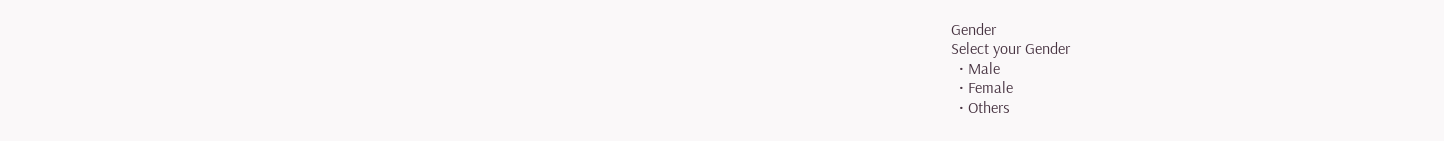Gender
Select your Gender
  • Male
  • Female
  • Others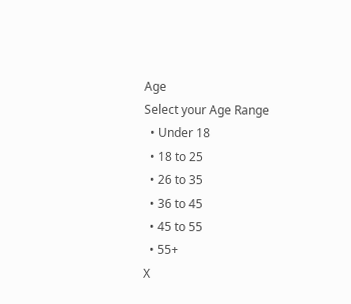Age
Select your Age Range
  • Under 18
  • 18 to 25
  • 26 to 35
  • 36 to 45
  • 45 to 55
  • 55+
X